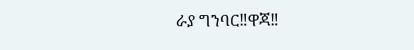ራያ ግንባር‼ዋጃ‼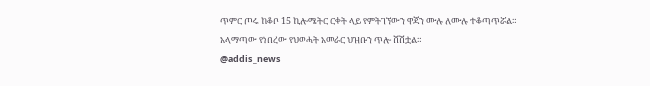ጥምር ጦሩ ከቆቦ 15 ኪሎሜትር ርቀት ላይ የምትገኘውን ዋጃን ሙሉ ለሙሉ ተቆጣጥሯል።
አላማጣው የነበረው የህወሓት አመራር ህዝቡን ጥሎ ሸሽቷል።
@addis_news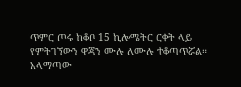ጥምር ጦሩ ከቆቦ 15 ኪሎሜትር ርቀት ላይ የምትገኘውን ዋጃን ሙሉ ለሙሉ ተቆጣጥሯል።
አላማጣው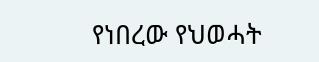የነበረው የህወሓት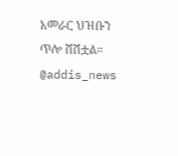አመራር ህዝቡን ጥሎ ሸሽቷል።
@addis_news